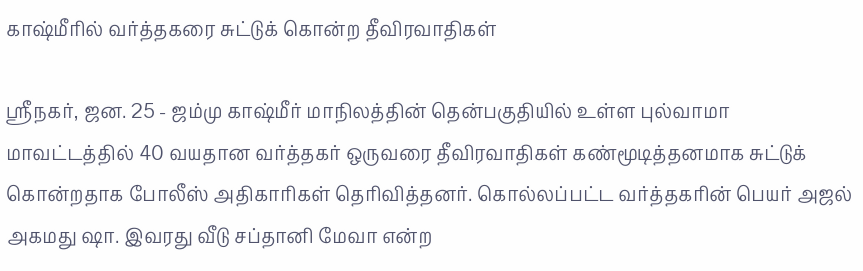காஷ்மீரில் வர்த்தகரை சுட்டுக் கொன்ற தீவிரவாதிகள்

ஸ்ரீநகர், ஜன. 25 - ஜம்மு காஷ்மீர் மாநிலத்தின் தென்பகுதியில் உள்ள புல்வாமா மாவட்டத்தில் 40 வயதான வர்த்தகர் ஒருவரை தீவிரவாதிகள் கண்மூடித்தனமாக சுட்டுக் கொன்றதாக போலீஸ் அதிகாரிகள் தெரிவித்தனர். கொல்லப்பட்ட வர்த்தகரின் பெயர் அஜல் அகமது ஷா. இவரது வீடு சப்தானி மேவா என்ற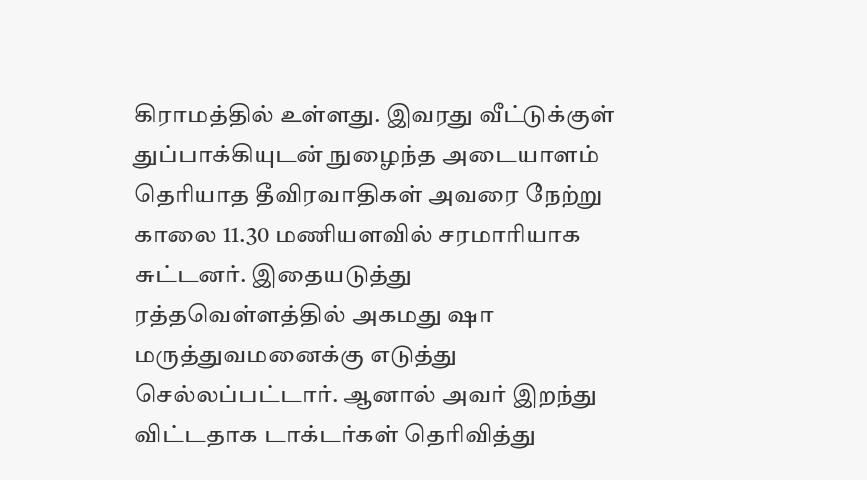கிராமத்தில் உள்ளது. இவரது வீட்டுக்குள் துப்பாக்கியுடன் நுழைந்த அடையாளம் தெரியாத தீவிரவாதிகள் அவரை நேற்று காலை 11.30 மணியளவில் சரமாரியாக சுட்டனர். இதையடுத்து ரத்தவெள்ளத்தில் அகமது ஷா மருத்துவமனைக்கு எடுத்து செல்லப்பட்டார். ஆனால் அவர் இறந்து விட்டதாக டாக்டர்கள் தெரிவித்து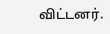விட்டனர்.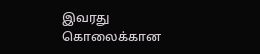இவரது கொலைக்கான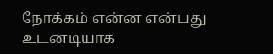நோக்கம் என்ன என்பது உடனடியாக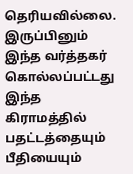தெரியவில்லை. இருப்பினும் இந்த வர்த்தகர் கொல்லப்பட்டது இந்த கிராமத்தில் பதட்டத்தையும் பீதியையும்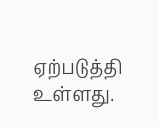ஏற்படுத்தி உள்ளது.